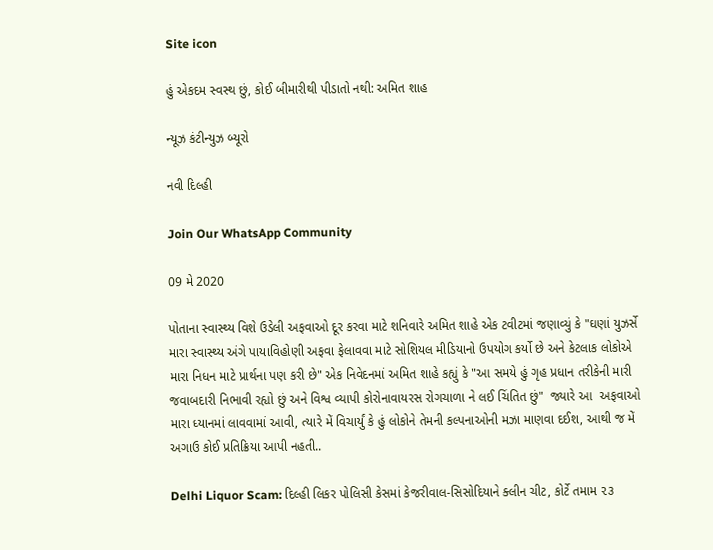Site icon

હું એકદમ સ્વસ્થ છું, કોઈ બીમારીથી પીડાતો નથી: અમિત શાહ

ન્યૂઝ કંટીન્યુઝ બ્યૂરો

નવી દિલ્હી

Join Our WhatsApp Community

09 મે 2020

પોતાના સ્વાસ્થ્ય વિશે ઉડેલી અફવાઓ દૂર કરવા માટે શનિવારે અમિત શાહે એક ટવીટમાં જણાવ્યું કે "ઘણાં યુઝર્સે મારા સ્વાસ્થ્ય અંગે પાયાવિહોણી અફવા ફેલાવવા માટે સોશિયલ મીડિયાનો ઉપયોગ કર્યો છે અને કેટલાક લોકોએ મારા નિધન માટે પ્રાર્થના પણ કરી છે" એક નિવેદનમાં અમિત શાહે કહ્યું કે "આ સમયે હું ગૃહ પ્રધાન તરીકેની મારી જવાબદારી નિભાવી રહ્યો છું અને વિશ્વ વ્યાપી કોરોનાવાયરસ રોગચાળા ને લઈ ચિંતિત છું"  જ્યારે આ  અફવાઓ મારા ધ્યાનમાં લાવવામાં આવી, ત્યારે મેં વિચાર્યું કે હું લોકોને તેમની કલ્પનાઓની મઝા માણવા દઈશ, આથી જ મેં અગાઉ કોઈ પ્રતિક્રિયા આપી નહતી..

Delhi Liquor Scam: દિલ્હી લિકર પોલિસી કેસમાં કેજરીવાલ-સિસોદિયાને ક્લીન ચીટ, કોર્ટે તમામ ૨૩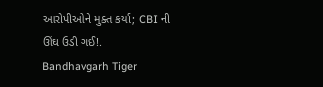આરોપીઓને મુક્ત કર્યા; CBI ની ઊંઘ ઉડી ગઈ!.
Bandhavgarh Tiger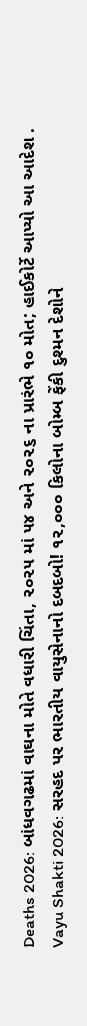Deaths 2026: બાંધવગઢમાં વાઘના મોતે વધારી ચિંતા, ૨૦૨૫ માં ૫૪ અને ૨૦૨૬ ના પ્રારંભે ૧૦ મોત; હાઈકોર્ટે આપ્યો આ આદેશ .
Vayu Shakti 2026: સરહદ પર ભારતીય વાયુસેનાનો દબદબો! ૧૨,૦૦૦ કિલોના બોમ્બ ફેંકી દુશ્મન દેશોને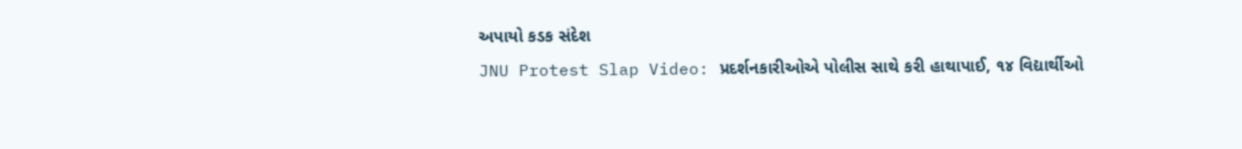અપાયો કડક સંદેશ
JNU Protest Slap Video: પ્રદર્શનકારીઓએ પોલીસ સાથે કરી હાથાપાઈ, ૧૪ વિદ્યાર્થીઓ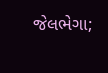જેલભેગા;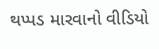થપ્પડ મારવાનો વીડિયો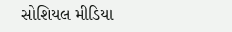સોશિયલ મીડિયા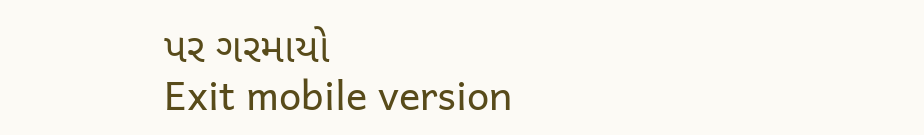પર ગરમાયો
Exit mobile version